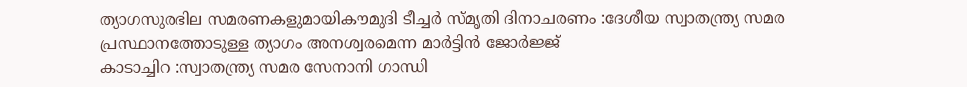ത്യാഗസുരഭില സമരണകളുമായികൗമുദി ടീച്ചർ സ്മൃതി ദിനാചരണം :ദേശീയ സ്വാതന്ത്ര്യ സമര പ്രസ്ഥാനത്തോടുള്ള ത്യാഗം അനശ്വരമെന്ന മാർട്ടിൻ ജോർജ്ജ്
കാടാച്ചിറ :സ്വാതന്ത്ര്യ സമര സേനാനി ഗാന്ധി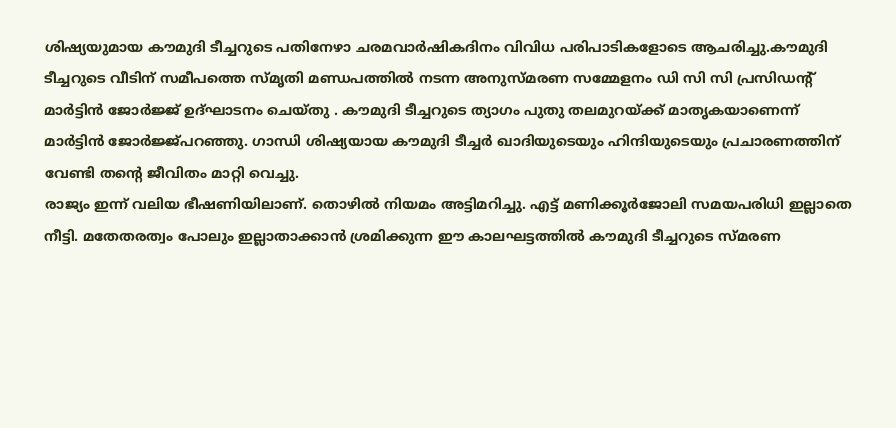ശിഷ്യയുമായ കൗമുദി ടീച്ചറുടെ പതിനേഴാ ചരമവാർഷികദിനം വിവിധ പരിപാടികളോടെ ആചരിച്ചു.കൗമുദി ടീച്ചറുടെ വീടിന് സമീപത്തെ സ്മൃതി മണ്ഡപത്തിൽ നടന്ന അനുസ്മരണ സമ്മേളനം ഡി സി സി പ്രസിഡൻ്റ് മാർട്ടിൻ ജോർജ്ജ് ഉദ്ഘാടനം ചെയ്തു . കൗമുദി ടീച്ചറുടെ ത്യാഗം പുതു തലമുറയ്ക്ക് മാതൃകയാണെന്ന് മാർട്ടിൻ ജോർജ്ജ്പറഞ്ഞു. ഗാന്ധി ശിഷ്യയായ കൗമുദി ടീച്ചർ ഖാദിയുടെയും ഹിന്ദിയുടെയും പ്രചാരണത്തിന് വേണ്ടി തൻ്റെ ജീവിതം മാറ്റി വെച്ചു.
രാജ്യം ഇന്ന് വലിയ ഭീഷണിയിലാണ്. തൊഴിൽ നിയമം അട്ടിമറിച്ചു. എട്ട് മണിക്കൂർജോലി സമയപരിധി ഇല്ലാതെ നീട്ടി. മതേതരത്വം പോലും ഇല്ലാതാക്കാൻ ശ്രമിക്കുന്ന ഈ കാലഘട്ടത്തിൽ കൗമുദി ടീച്ചറുടെ സ്മരണ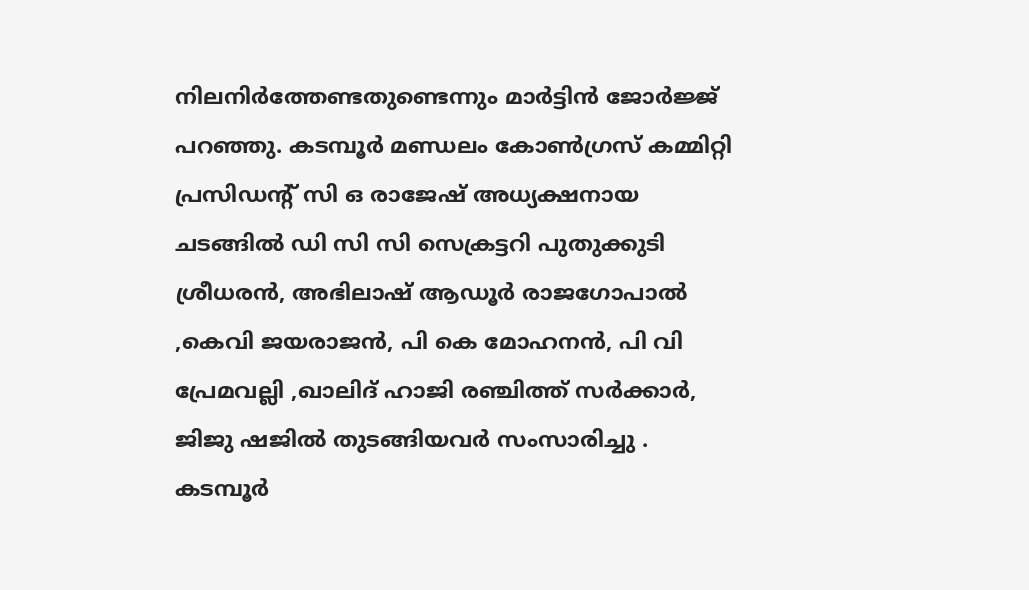നിലനിർത്തേണ്ടതുണ്ടെന്നും മാർട്ടിൻ ജോർജ്ജ് പറഞ്ഞു. കടമ്പൂർ മണ്ഡലം കോൺഗ്രസ് കമ്മിറ്റി പ്രസിഡൻ്റ് സി ഒ രാജേഷ് അധ്യക്ഷനായ ചടങ്ങിൽ ഡി സി സി സെക്രട്ടറി പുതുക്കുടി ശ്രീധരൻ, അഭിലാഷ് ആഡൂർ രാജഗോപാൽ ,കെവി ജയരാജൻ, പി കെ മോഹനൻ, പി വി പ്രേമവല്ലി ,ഖാലിദ് ഹാജി രഞ്ചിത്ത് സർക്കാർ, ജിജു ഷജിൽ തുടങ്ങിയവർ സംസാരിച്ചു . കടമ്പൂർ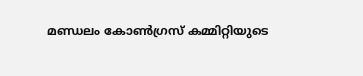മണ്ഡലം കോൺഗ്രസ് കമ്മിറ്റിയുടെ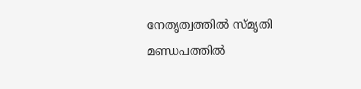നേതൃത്വത്തിൽ സ്മൃതി മണ്ഡപത്തിൽ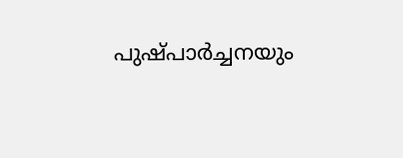പുഷ്പാർച്ചനയും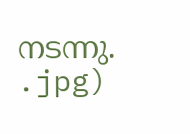നടന്നു.
.jpg)